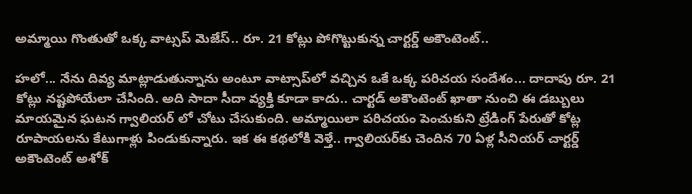అమ్మాయి గొంతుతో ఒక్క వాట్సప్ మెజేస్.. రూ. 21 కోట్లు పోగొట్టుకున్న చార్టర్డ్ అకౌంటెంట్..

హలో... నేను దివ్య మాట్లాడుతున్నాను అంటూ వాట్సాప్‌లో వచ్చిన ఒకే ఒక్క పరిచయ సందేశం... దాదాపు రూ. 21 కోట్లు నష్టపోయేలా చేసింది. అది సాదా సీదా వ్యక్తి కూడా కాదు.. చార్టడ్ అకౌంటెంట్ ఖాతా నుంచి ఈ డబ్బులు మాయమైన ఘటన గ్వాలియర్‌ లో చోటు చేసుకుంది. అమ్మాయిలా పరిచయం పెంచుకుని ట్రేడింగ్ పేరుతో కోట్ల రూపాయలను కేటుగాళ్లు పిండుకున్నారు. ఇక ఈ కథలోకి వెళ్తే.. గ్వాలియర్‌కు చెందిన 70 ఏళ్ల సీనియర్ చార్టర్డ్ అకౌంటెంట్ అశోక్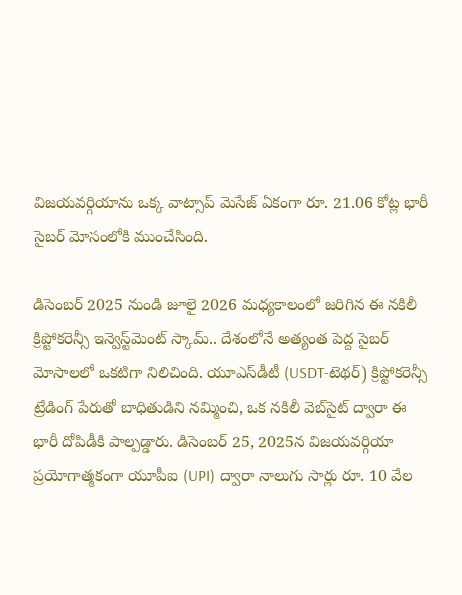విజయవర్గియాను ఒక్క వాట్సాప్ మెసేజ్ ఏకంగా రూ. 21.06 కోట్ల భారీ సైబర్ మోసంలోకి ముంచేసింది.

డిసెంబర్ 2025 నుండి జూలై 2026 మధ్యకాలంలో జరిగిన ఈ నకిలీ క్రిప్టోకరెన్సీ ఇన్వెస్ట్‌మెంట్ స్కామ్.. దేశంలోనే అత్యంత పెద్ద సైబర్ మోసాలలో ఒకటిగా నిలిచింది. యూఎస్‌డీటీ (USDT-టెథర్) క్రిప్టోకరెన్సీ ట్రేడింగ్ పేరుతో బాధితుడిని నమ్మించి, ఒక నకిలీ వెబ్‌సైట్ ద్వారా ఈ భారీ దోపిడీకి పాల్పడ్డారు. డిసెంబర్ 25, 2025న విజయవర్గియా ప్రయోగాత్మకంగా యూపీఐ (UPI) ద్వారా నాలుగు సార్లు రూ. 10 వేల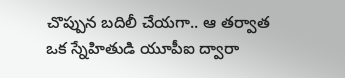చొప్పున బదిలీ చేయగా.. ఆ తర్వాత ఒక స్నేహితుడి యూపీఐ ద్వారా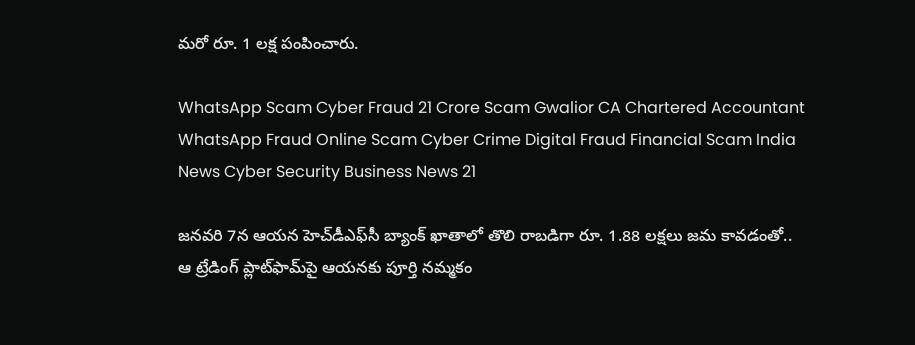మరో రూ. 1 లక్ష పంపించారు.

WhatsApp Scam Cyber Fraud 21 Crore Scam Gwalior CA Chartered Accountant WhatsApp Fraud Online Scam Cyber Crime Digital Fraud Financial Scam India News Cyber Security Business News 21

జనవరి 7న ఆయన హెచ్‌డీఎఫ్‌సీ బ్యాంక్ ఖాతాలో తొలి రాబడిగా రూ. 1.88 లక్షలు జమ కావడంతో.. ఆ ట్రేడింగ్ ప్లాట్‌ఫామ్‌పై ఆయనకు పూర్తి నమ్మకం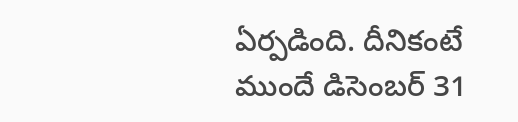ఏర్పడింది. దీనికంటే ముందే డిసెంబర్ 31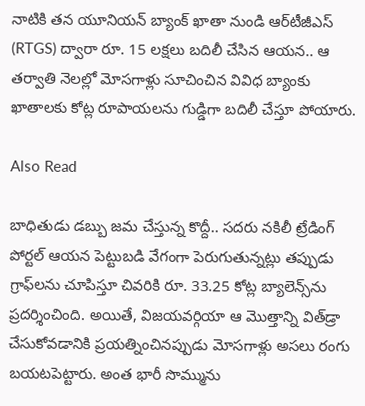నాటికి తన యూనియన్ బ్యాంక్ ఖాతా నుండి ఆర్‌టీజీఎస్ (RTGS) ద్వారా రూ. 15 లక్షలు బదిలీ చేసిన ఆయన.. ఆ తర్వాతి నెలల్లో మోసగాళ్లు సూచించిన వివిధ బ్యాంకు ఖాతాలకు కోట్ల రూపాయలను గుడ్డిగా బదిలీ చేస్తూ పోయారు.

Also Read

బాధితుడు డబ్బు జమ చేస్తున్న కొద్దీ.. సదరు నకిలీ ట్రేడింగ్ పోర్టల్ ఆయన పెట్టుబడి వేగంగా పెరుగుతున్నట్లు తప్పుడు గ్రాఫ్‌లను చూపిస్తూ చివరికి రూ. 33.25 కోట్ల బ్యాలెన్స్‌ను ప్రదర్శించింది. అయితే, విజయవర్గియా ఆ మొత్తాన్ని విత్‌డ్రా చేసుకోవడానికి ప్రయత్నించినప్పుడు మోసగాళ్లు అసలు రంగు బయటపెట్టారు. అంత భారీ సొమ్మును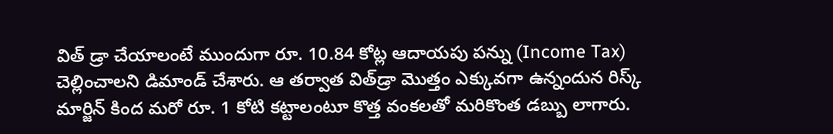విత్ డ్రా చేయాలంటే ముందుగా రూ. 10.84 కోట్ల ఆదాయపు పన్ను (Income Tax) చెల్లించాలని డిమాండ్ చేశారు. ఆ తర్వాత విత్‌డ్రా మొత్తం ఎక్కువగా ఉన్నందున రిస్క్ మార్జిన్ కింద మరో రూ. 1 కోటి కట్టాలంటూ కొత్త వంకలతో మరికొంత డబ్బు లాగారు.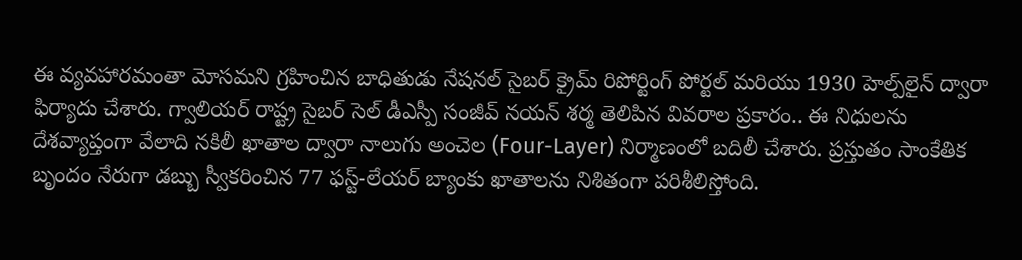ఈ వ్యవహారమంతా మోసమని గ్రహించిన బాధితుడు నేషనల్ సైబర్ క్రైమ్ రిపోర్టింగ్ పోర్టల్ మరియు 1930 హెల్ప్‌లైన్ ద్వారా ఫిర్యాదు చేశారు. గ్వాలియర్ రాష్ట్ర సైబర్ సెల్ డీఎస్పీ సంజీవ్ నయన్ శర్మ తెలిపిన వివరాల ప్రకారం.. ఈ నిధులను దేశవ్యాప్తంగా వేలాది నకిలీ ఖాతాల ద్వారా నాలుగు అంచెల (Four-Layer) నిర్మాణంలో బదిలీ చేశారు. ప్రస్తుతం సాంకేతిక బృందం నేరుగా డబ్బు స్వీకరించిన 77 ఫస్ట్-లేయర్ బ్యాంకు ఖాతాలను నిశితంగా పరిశీలిస్తోంది.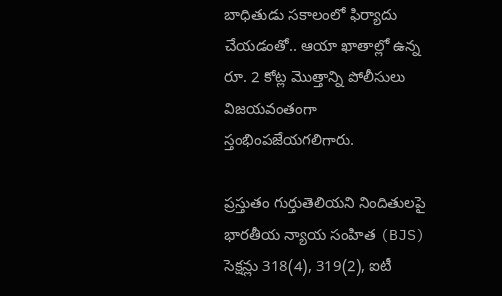బాధితుడు సకాలంలో ఫిర్యాదు చేయడంతో.. ఆయా ఖాతాల్లో ఉన్న రూ. 2 కోట్ల మొత్తాన్ని పోలీసులు విజయవంతంగా స్తంభింపజేయగలిగారు.

ప్రస్తుతం గుర్తుతెలియని నిందితులపై భారతీయ న్యాయ సంహిత (BJS) సెక్షన్లు 318(4), 319(2), ఐటీ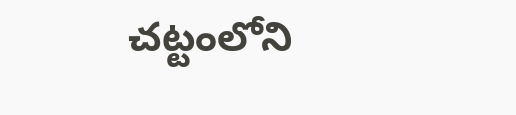చట్టంలోని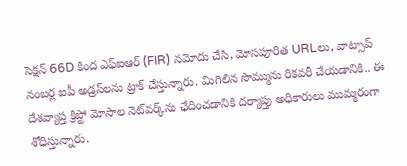సెక్షన్ 66D కింద ఎఫ్‌ఐఆర్ (FIR) నమోదు చేసి, మోసపూరిత URLలు, వాట్సాప్ నంబర్ల ఐపీ అడ్రస్‌లను ట్రాక్ చేస్తున్నారు. మిగిలిన సొమ్మును రికవరీ చేయడానికి.. ఈ దేశవ్యాప్త క్రిప్టో మోసాల నెట్‌వర్క్‌ను ఛేదించడానికి దర్యాప్తు అధికారులు ముమ్మరంగా శోధిస్తున్నారు.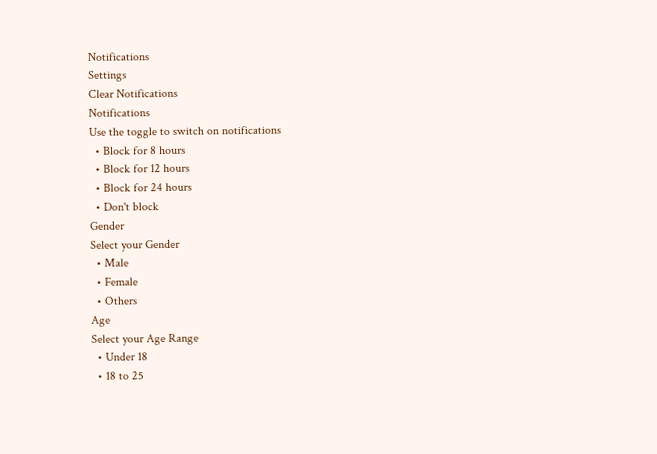Notifications
Settings
Clear Notifications
Notifications
Use the toggle to switch on notifications
  • Block for 8 hours
  • Block for 12 hours
  • Block for 24 hours
  • Don't block
Gender
Select your Gender
  • Male
  • Female
  • Others
Age
Select your Age Range
  • Under 18
  • 18 to 25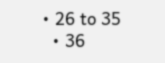• 26 to 35
  • 36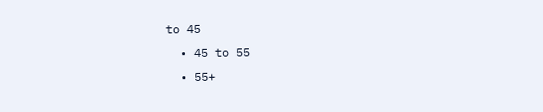to 45
  • 45 to 55
  • 55+